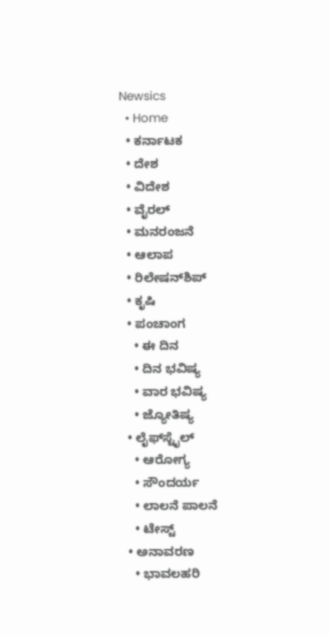Newsics
  • Home
  • ಕರ್ನಾಟಕ
  • ದೇಶ
  • ವಿದೇಶ
  • ವೈರಲ್
  • ಮನರಂಜನೆ
  • ಆಲಾಪ
  • ರಿಲೇಷನ್‌ಶಿಪ್
  • ಕೃಷಿ
  • ಪಂಚಾಂಗ
    • ಈ ದಿನ
    • ದಿನ ಭವಿಷ್ಯ
    • ವಾರ ಭವಿಷ್ಯ
    • ಜ್ಯೋತಿಷ್ಯ
  • ಲೈಫ್‌ಸ್ಟೈಲ್
    • ಆರೋಗ್ಯ
    • ಸೌಂದರ್ಯ
    • ಲಾಲನೆ ಪಾಲನೆ
    • ಟೇಸ್ಟ್
  • ಅನಾವರಣ
    • ಭಾವಲಹರಿ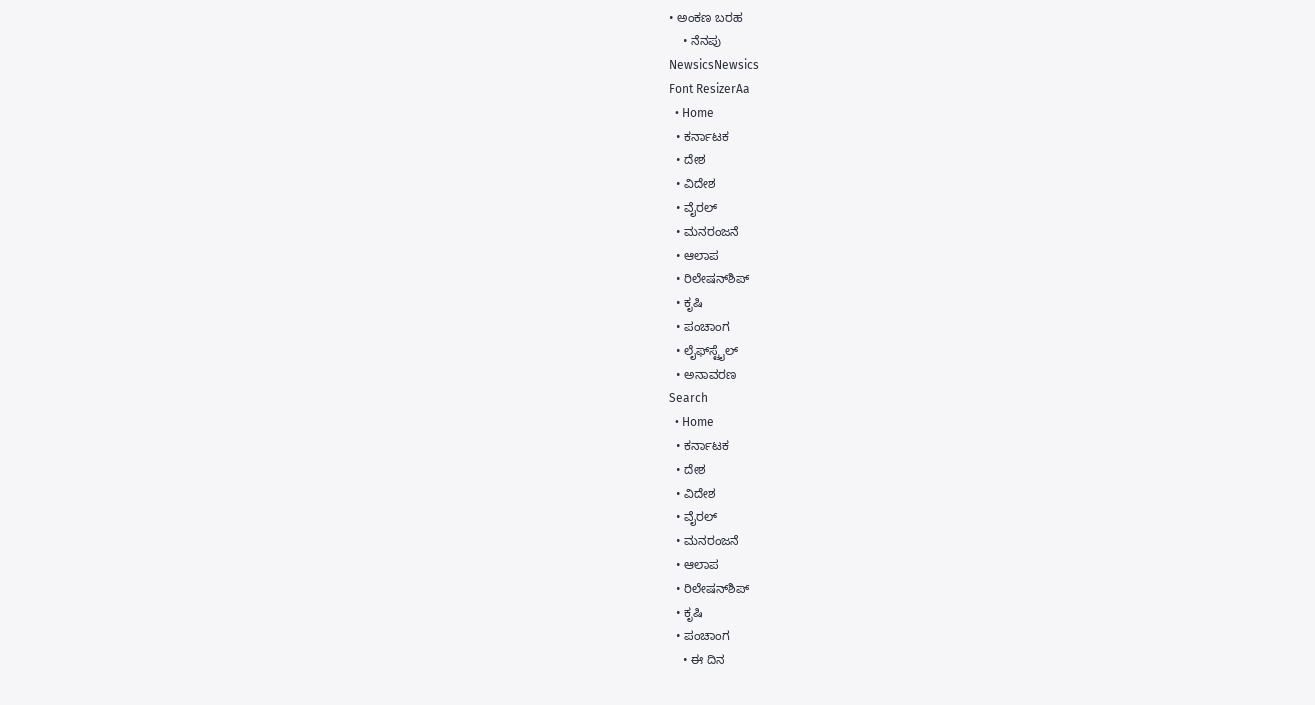• ಅಂಕಣ ಬರಹ
    • ನೆನಪು
NewsicsNewsics
Font ResizerAa
  • Home
  • ಕರ್ನಾಟಕ
  • ದೇಶ
  • ವಿದೇಶ
  • ವೈರಲ್
  • ಮನರಂಜನೆ
  • ಆಲಾಪ
  • ರಿಲೇಷನ್‌ಶಿಪ್
  • ಕೃಷಿ
  • ಪಂಚಾಂಗ
  • ಲೈಫ್‌ಸ್ಟೈಲ್
  • ಅನಾವರಣ
Search
  • Home
  • ಕರ್ನಾಟಕ
  • ದೇಶ
  • ವಿದೇಶ
  • ವೈರಲ್
  • ಮನರಂಜನೆ
  • ಆಲಾಪ
  • ರಿಲೇಷನ್‌ಶಿಪ್
  • ಕೃಷಿ
  • ಪಂಚಾಂಗ
    • ಈ ದಿನ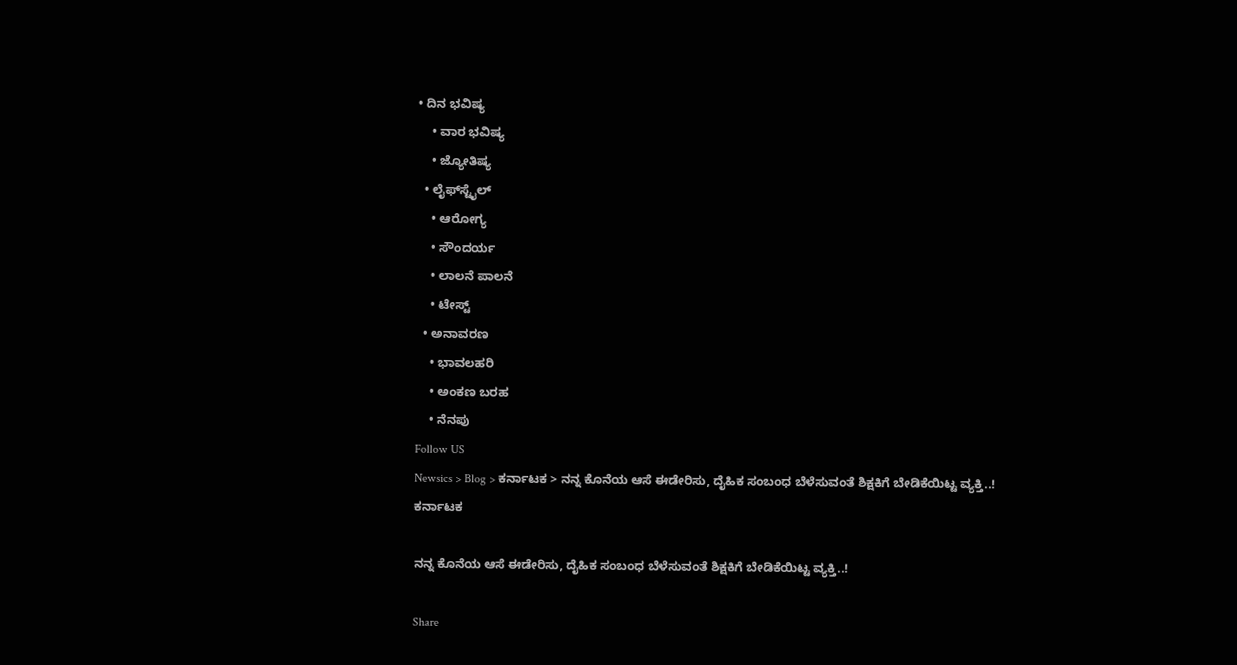• ದಿನ ಭವಿಷ್ಯ
    • ವಾರ ಭವಿಷ್ಯ
    • ಜ್ಯೋತಿಷ್ಯ
  • ಲೈಫ್‌ಸ್ಟೈಲ್
    • ಆರೋಗ್ಯ
    • ಸೌಂದರ್ಯ
    • ಲಾಲನೆ ಪಾಲನೆ
    • ಟೇಸ್ಟ್
  • ಅನಾವರಣ
    • ಭಾವಲಹರಿ
    • ಅಂಕಣ ಬರಹ
    • ನೆನಪು
Follow US
Newsics > Blog > ಕರ್ನಾಟಕ > ನನ್ನ ಕೊನೆಯ ಆಸೆ ಈಡೇರಿಸು, ದೈಹಿಕ ಸಂಬಂಧ ಬೆಳೆಸುವಂತೆ ಶಿಕ್ಷಕಿಗೆ ಬೇಡಿಕೆಯಿಟ್ಟ ವ್ಯಕ್ತಿ..!
ಕರ್ನಾಟಕ

ನನ್ನ ಕೊನೆಯ ಆಸೆ ಈಡೇರಿಸು, ದೈಹಿಕ ಸಂಬಂಧ ಬೆಳೆಸುವಂತೆ ಶಿಕ್ಷಕಿಗೆ ಬೇಡಿಕೆಯಿಟ್ಟ ವ್ಯಕ್ತಿ..!

Share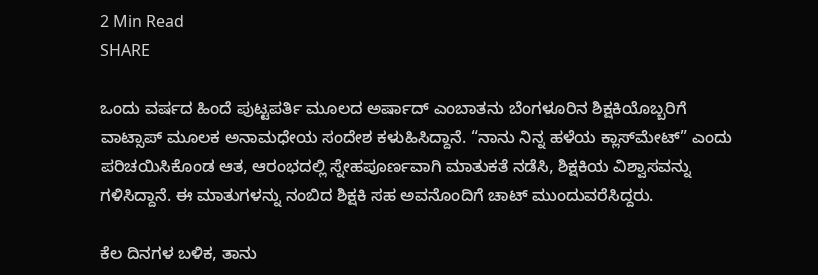2 Min Read
SHARE

ಒಂದು ವರ್ಷದ ಹಿಂದೆ ಪುಟ್ಟಪರ್ತಿ ಮೂಲದ ಅರ್ಷಾದ್ ಎಂಬಾತನು ಬೆಂಗಳೂರಿನ ಶಿಕ್ಷಕಿಯೊಬ್ಬರಿಗೆ ವಾಟ್ಸಾಪ್ ಮೂಲಕ ಅನಾಮಧೇಯ ಸಂದೇಶ ಕಳುಹಿಸಿದ್ದಾನೆ. “ನಾನು ನಿನ್ನ ಹಳೆಯ ಕ್ಲಾಸ್‌ಮೇಟ್” ಎಂದು ಪರಿಚಯಿಸಿಕೊಂಡ ಆತ, ಆರಂಭದಲ್ಲಿ ಸ್ನೇಹಪೂರ್ಣವಾಗಿ ಮಾತುಕತೆ ನಡೆಸಿ, ಶಿಕ್ಷಕಿಯ ವಿಶ್ವಾಸವನ್ನು ಗಳಿಸಿದ್ದಾನೆ. ಈ ಮಾತುಗಳನ್ನು ನಂಬಿದ ಶಿಕ್ಷಕಿ ಸಹ ಅವನೊಂದಿಗೆ ಚಾಟ್ ಮುಂದುವರೆಸಿದ್ದರು.

ಕೆಲ ದಿನಗಳ ಬಳಿಕ, ತಾನು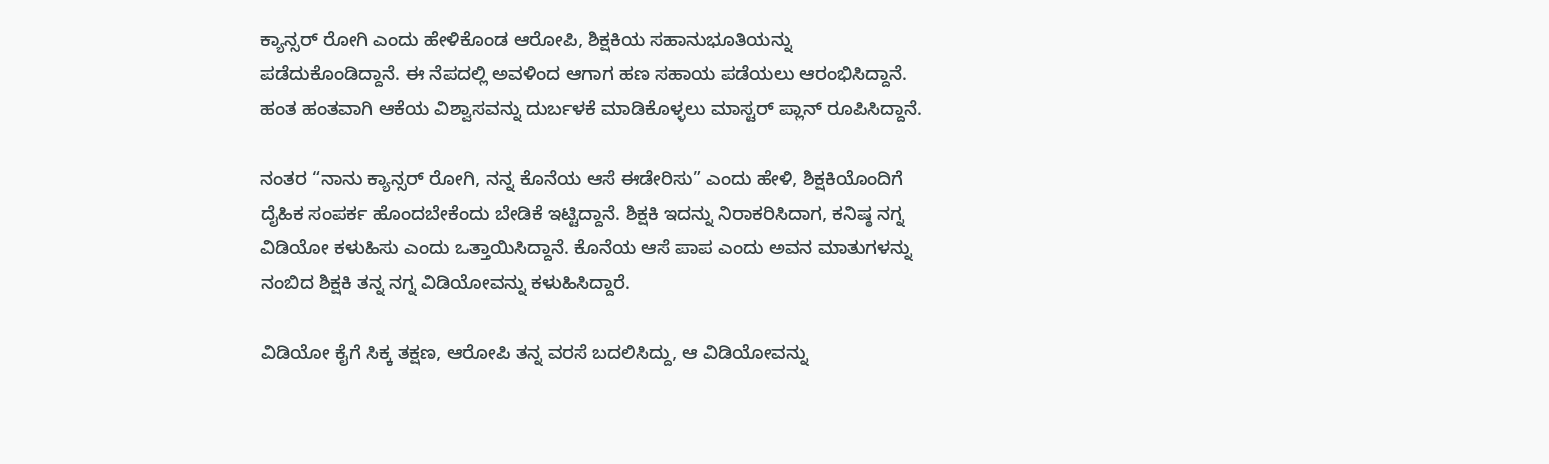ಕ್ಯಾನ್ಸರ್‌ ರೋಗಿ ಎಂದು ಹೇಳಿಕೊಂಡ ಆರೋಪಿ, ಶಿಕ್ಷಕಿಯ ಸಹಾನುಭೂತಿಯನ್ನು ಪಡೆದುಕೊಂಡಿದ್ದಾನೆ. ಈ ನೆಪದಲ್ಲಿ ಅವಳಿಂದ ಆಗಾಗ ಹಣ ಸಹಾಯ ಪಡೆಯಲು ಆರಂಭಿಸಿದ್ದಾನೆ. ಹಂತ ಹಂತವಾಗಿ ಆಕೆಯ ವಿಶ್ವಾಸವನ್ನು ದುರ್ಬಳಕೆ ಮಾಡಿಕೊಳ್ಳಲು ಮಾಸ್ಟರ್‌ ಪ್ಲಾನ್ ರೂಪಿಸಿದ್ದಾನೆ.

ನಂತರ “ನಾನು ಕ್ಯಾನ್ಸರ್ ರೋಗಿ, ನನ್ನ ಕೊನೆಯ ಆಸೆ ಈಡೇರಿಸು” ಎಂದು ಹೇಳಿ, ಶಿಕ್ಷಕಿಯೊಂದಿಗೆ ದೈಹಿಕ ಸಂಪರ್ಕ ಹೊಂದಬೇಕೆಂದು ಬೇಡಿಕೆ ಇಟ್ಟಿದ್ದಾನೆ. ಶಿಕ್ಷಕಿ ಇದನ್ನು ನಿರಾಕರಿಸಿದಾಗ, ಕನಿಷ್ಠ ನಗ್ನ ವಿಡಿಯೋ ಕಳುಹಿಸು ಎಂದು ಒತ್ತಾಯಿಸಿದ್ದಾನೆ. ಕೊನೆಯ ಆಸೆ ಪಾಪ ಎಂದು ಅವನ ಮಾತುಗಳನ್ನು ನಂಬಿದ ಶಿಕ್ಷಕಿ ತನ್ನ ನಗ್ನ ವಿಡಿಯೋವನ್ನು ಕಳುಹಿಸಿದ್ದಾರೆ.

ವಿಡಿಯೋ ಕೈಗೆ ಸಿಕ್ಕ ತಕ್ಷಣ, ಆರೋಪಿ ತನ್ನ ವರಸೆ ಬದಲಿಸಿದ್ದು, ಆ ವಿಡಿಯೋವನ್ನು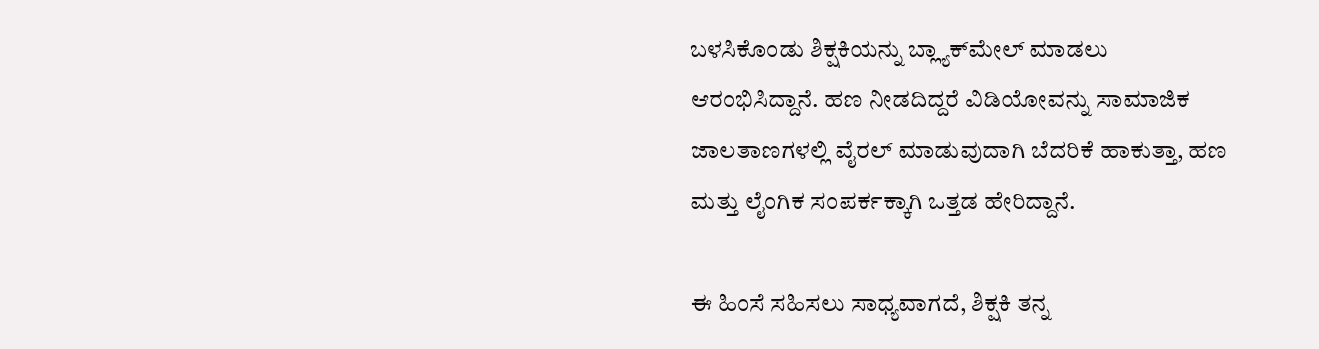ಬಳಸಿಕೊಂಡು ಶಿಕ್ಷಕಿಯನ್ನು ಬ್ಲ್ಯಾಕ್‌ಮೇಲ್ ಮಾಡಲು ಆರಂಭಿಸಿದ್ದಾನೆ. ಹಣ ನೀಡದಿದ್ದರೆ ವಿಡಿಯೋವನ್ನು ಸಾಮಾಜಿಕ ಜಾಲತಾಣಗಳಲ್ಲಿ ವೈರಲ್ ಮಾಡುವುದಾಗಿ ಬೆದರಿಕೆ ಹಾಕುತ್ತಾ, ಹಣ ಮತ್ತು ಲೈಂಗಿಕ ಸಂಪರ್ಕಕ್ಕಾಗಿ ಒತ್ತಡ ಹೇರಿದ್ದಾನೆ.

ಈ ಹಿಂಸೆ ಸಹಿಸಲು ಸಾಧ್ಯವಾಗದೆ, ಶಿಕ್ಷಕಿ ತನ್ನ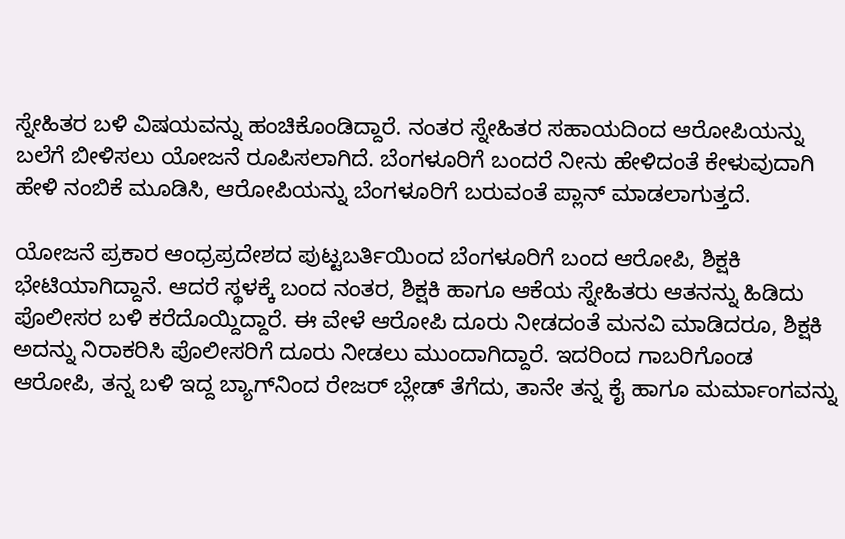ಸ್ನೇಹಿತರ ಬಳಿ ವಿಷಯವನ್ನು ಹಂಚಿಕೊಂಡಿದ್ದಾರೆ. ನಂತರ ಸ್ನೇಹಿತರ ಸಹಾಯದಿಂದ ಆರೋಪಿಯನ್ನು ಬಲೆಗೆ ಬೀಳಿಸಲು ಯೋಜನೆ ರೂಪಿಸಲಾಗಿದೆ. ಬೆಂಗಳೂರಿಗೆ ಬಂದರೆ ನೀನು ಹೇಳಿದಂತೆ ಕೇಳುವುದಾಗಿ ಹೇಳಿ ನಂಬಿಕೆ ಮೂಡಿಸಿ, ಆರೋಪಿಯನ್ನು ಬೆಂಗಳೂರಿಗೆ ಬರುವಂತೆ ಪ್ಲಾನ್ ಮಾಡಲಾಗುತ್ತದೆ.

ಯೋಜನೆ ಪ್ರಕಾರ ಆಂಧ್ರಪ್ರದೇಶದ ಪುಟ್ಟಬರ್ತಿಯಿಂದ ಬೆಂಗಳೂರಿಗೆ ಬಂದ ಆರೋಪಿ, ಶಿಕ್ಷಕಿ ಭೇಟಿಯಾಗಿದ್ದಾನೆ. ಆದರೆ ಸ್ಥಳಕ್ಕೆ ಬಂದ ನಂತರ, ಶಿಕ್ಷಕಿ ಹಾಗೂ ಆಕೆಯ ಸ್ನೇಹಿತರು ಆತನನ್ನು ಹಿಡಿದು ಪೊಲೀಸರ ಬಳಿ ಕರೆದೊಯ್ದಿದ್ದಾರೆ. ಈ ವೇಳೆ ಆರೋಪಿ ದೂರು ನೀಡದಂತೆ ಮನವಿ ಮಾಡಿದರೂ, ಶಿಕ್ಷಕಿ ಅದನ್ನು ನಿರಾಕರಿಸಿ ಪೊಲೀಸರಿಗೆ ದೂರು ನೀಡಲು ಮುಂದಾಗಿದ್ದಾರೆ. ಇದರಿಂದ ಗಾಬರಿಗೊಂಡ ಆರೋಪಿ, ತನ್ನ ಬಳಿ ಇದ್ದ ಬ್ಯಾಗ್‌ನಿಂದ ರೇಜರ್ ಬ್ಲೇಡ್ ತೆಗೆದು, ತಾನೇ ತನ್ನ ಕೈ ಹಾಗೂ ಮರ್ಮಾಂಗವನ್ನು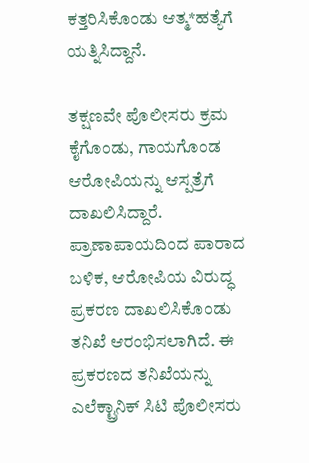ಕತ್ತರಿಸಿಕೊಂಡು ಆತ್ಮ*ಹತ್ಯೆಗೆ ಯತ್ನಿಸಿದ್ದಾನೆ.

ತಕ್ಷಣವೇ ಪೊಲೀಸರು ಕ್ರಮ ಕೈಗೊಂಡು, ಗಾಯಗೊಂಡ ಆರೋಪಿಯನ್ನು ಆಸ್ಪತ್ರೆಗೆ ದಾಖಲಿಸಿದ್ದಾರೆ. ಪ್ರಾಣಾಪಾಯದಿಂದ ಪಾರಾದ ಬಳಿಕ, ಆರೋಪಿಯ ವಿರುದ್ಧ ಪ್ರಕರಣ ದಾಖಲಿಸಿಕೊಂಡು ತನಿಖೆ ಆರಂಭಿಸಲಾಗಿದೆ. ಈ ಪ್ರಕರಣದ ತನಿಖೆಯನ್ನು ಎಲೆಕ್ಟ್ರಾನಿಕ್ ಸಿಟಿ ಪೊಲೀಸರು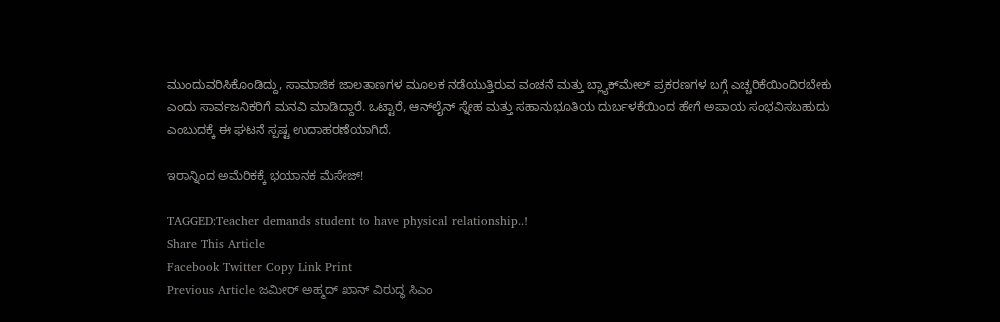ಮುಂದುವರಿಸಿಕೊಂಡಿದ್ದು, ಸಾಮಾಜಿಕ ಜಾಲತಾಣಗಳ ಮೂಲಕ ನಡೆಯುತ್ತಿರುವ ವಂಚನೆ ಮತ್ತು ಬ್ಲ್ಯಾಕ್‌ಮೇಲ್ ಪ್ರಕರಣಗಳ ಬಗ್ಗೆ ಎಚ್ಚರಿಕೆಯಿಂದಿರಬೇಕು ಎಂದು ಸಾರ್ವಜನಿಕರಿಗೆ ಮನವಿ ಮಾಡಿದ್ದಾರೆ. ಒಟ್ಟಾರೆ, ಆನ್‌ಲೈನ್‌ ಸ್ನೇಹ ಮತ್ತು ಸಹಾನುಭೂತಿಯ ದುರ್ಬಳಕೆಯಿಂದ ಹೇಗೆ ಅಪಾಯ ಸಂಭವಿಸಬಹುದು ಎಂಬುದಕ್ಕೆ ಈ ಘಟನೆ ಸ್ಪಷ್ಟ ಉದಾಹರಣೆಯಾಗಿದೆ.

ಇರಾನ್ನಿಂದ ಅಮೆರಿಕಕ್ಕೆ ಭಯಾನಕ ಮೆಸೇಜ್!

TAGGED:Teacher demands student to have physical relationship..!
Share This Article
Facebook Twitter Copy Link Print
Previous Article ಜಮೀರ್ ಅಹ್ಮದ್ ಖಾನ್ ವಿರುದ್ಧ ಸಿಎಂ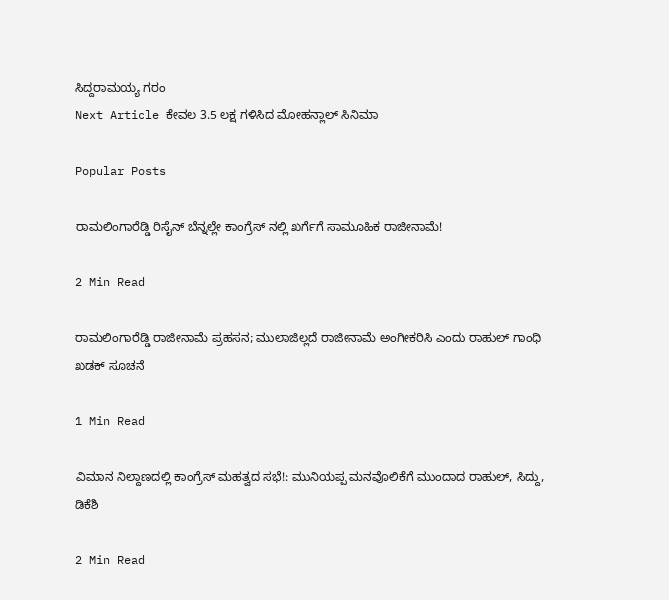ಸಿದ್ದರಾಮಯ್ಯ ಗರಂ
Next Article ಕೇವಲ 3.5 ಲಕ್ಷ ಗಳಿಸಿದ ಮೋಹನ್ಲಾಲ್ ಸಿನಿಮಾ

Popular Posts

ರಾಮಲಿಂಗಾರೆಡ್ಡಿ ರಿಸೈನ್ ಬೆನ್ನಲ್ಲೇ ಕಾಂಗ್ರೆಸ್ ನಲ್ಲಿ ಖರ್ಗೆಗೆ ಸಾಮೂಹಿಕ ರಾಜೀನಾಮೆ!

2 Min Read

ರಾಮಲಿಂಗಾರೆಡ್ಡಿ ರಾಜೀನಾಮೆ ಪ್ರಹಸನ; ಮುಲಾಜಿಲ್ಲದೆ ರಾಜೀನಾಮೆ ಅಂಗೀಕರಿಸಿ ಎಂದು ರಾಹುಲ್ ಗಾಂಧಿ ಖಡಕ್ ಸೂಚನೆ

1 Min Read

ವಿಮಾನ ನಿಲ್ದಾಣದಲ್ಲಿ ಕಾಂಗ್ರೆಸ್ ಮಹತ್ವದ ಸಭೆ!: ಮುನಿಯಪ್ಪ ಮನವೊಲಿಕೆಗೆ ಮುಂದಾದ ರಾಹುಲ್, ಸಿದ್ದು, ಡಿಕೆಶಿ

2 Min Read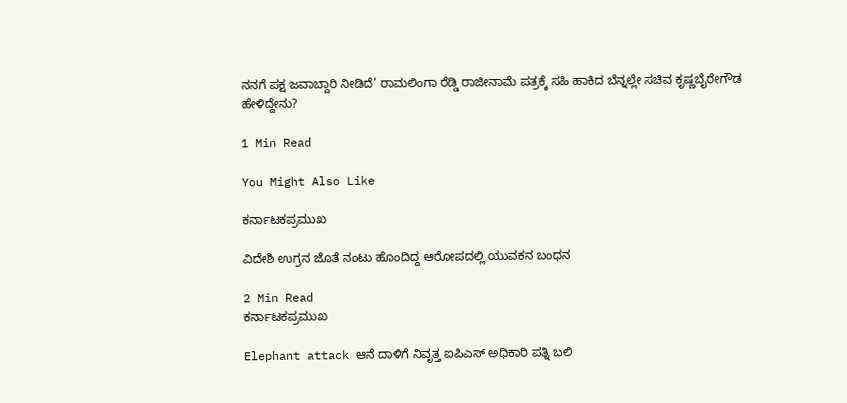ನನಗೆ ಪಕ್ಷ ಜವಾಬ್ದಾರಿ ನೀಡಿದೆ’ ರಾಮಲಿಂಗಾ ರೆಡ್ಡಿ ರಾಜೀನಾಮೆ ಪತ್ರಕ್ಕೆ ಸಹಿ ಹಾಕಿದ ಬೆನ್ನಲ್ಲೇ ಸಚಿವ ಕೃಷ್ಣಬೈರೇಗೌಡ ಹೇಳಿದ್ದೇನು?

1 Min Read

You Might Also Like

ಕರ್ನಾಟಕಪ್ರಮುಖ

ವಿದೇಶಿ ಉಗ್ರನ ಜೊತೆ ನಂಟು ಹೊಂದಿದ್ದ ಆರೋಪದಲ್ಲಿ ಯುವಕನ ಬಂಧನ

2 Min Read
ಕರ್ನಾಟಕಪ್ರಮುಖ

Elephant attack ಆನೆ ದಾಳಿಗೆ ನಿವೃತ್ತ ಐಪಿಎಸ್ ಅಧಿಕಾರಿ‌ ಪತ್ನಿ ಬಲಿ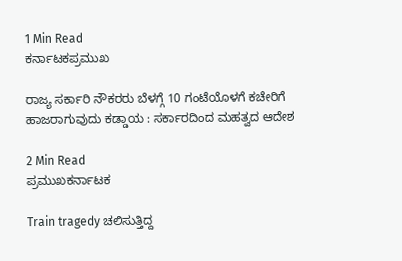1 Min Read
ಕರ್ನಾಟಕಪ್ರಮುಖ

ರಾಜ್ಯ ಸರ್ಕಾರಿ ನೌಕರರು ಬೆಳಗ್ಗೆ 10 ಗಂಟೆಯೊಳಗೆ ಕಚೇರಿಗೆ ಹಾಜರಾಗುವುದು ಕಡ್ಡಾಯ : ಸರ್ಕಾರದಿಂದ ಮಹತ್ವದ ಆದೇಶ

2 Min Read
ಪ್ರಮುಖಕರ್ನಾಟಕ

Train tragedy ಚಲಿಸುತ್ತಿದ್ದ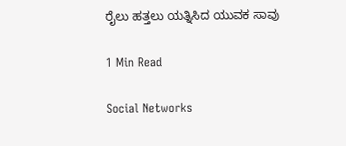ರೈಲು ಹತ್ತಲು ಯತ್ನಿಸಿದ ಯುವಕ ಸಾವು

1 Min Read

Social Networks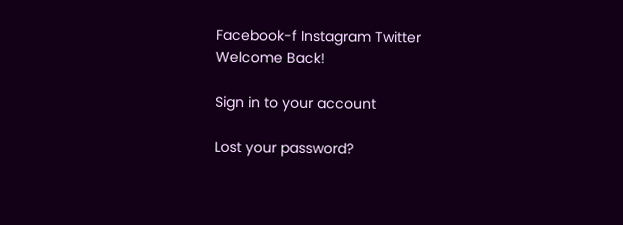Facebook-f Instagram Twitter
Welcome Back!

Sign in to your account

Lost your password?